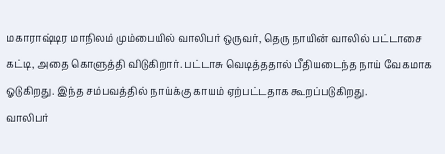மகாராஷ்டிர மாநிலம் மும்பையில் வாலிபர் ஒருவர், தெரு நாயின் வாலில் பட்டாசை கட்டி, அதை கொளுத்தி விடுகிறார். பட்டாசு வெடித்ததால் பீதியடைந்த நாய் வேகமாக ஓடுகிறது. இந்த சம்பவத்தில் நாய்க்கு காயம் ஏற்பட்டதாக கூறப்படுகிறது.
வாலிபர்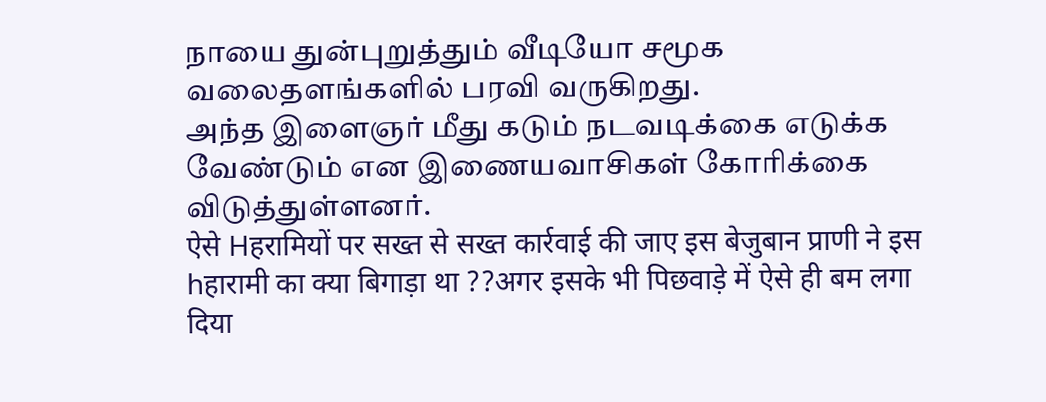நாயை துன்புறுத்தும் வீடியோ சமூக வலைதளங்களில் பரவி வருகிறது.
அந்த இளைஞர் மீது கடும் நடவடிக்கை எடுக்க வேண்டும் என இணையவாசிகள் கோரிக்கை விடுத்துள்ளனர்.
ऐसे Hहरामियों पर सख्त से सख्त कार्रवाई की जाए इस बेजुबान प्राणी ने इस hहारामी का क्या बिगाड़ा था ??अगर इसके भी पिछवाड़े में ऐसे ही बम लगा दिया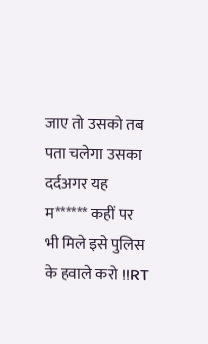जाए तो उसको तब पता चलेगा उसका दर्दअगर यह म****** कहीं पर भी मिले इसे पुलिस के हवाले करो !!RT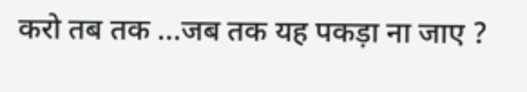करो तब तक ...जब तक यह पकड़ा ना जाए ?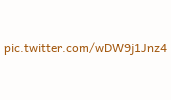pic.twitter.com/wDW9j1Jnz4